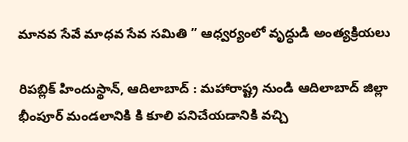మానవ సేవే మాధవ సేవ సమితి ” ఆధ్వర్యంలో వృద్ధుడి అంత్యక్రియలు

రిపబ్లిక్ హిందుస్థాన్, ఆదిలాబాద్ : మహారాష్ట్ర నుండి ఆదిలాబాద్ జిల్లా భీంపూర్ మండలానికి కి కూలి పనిచేయడానికి వచ్చి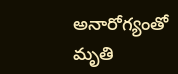అనారోగ్యంతో మృతి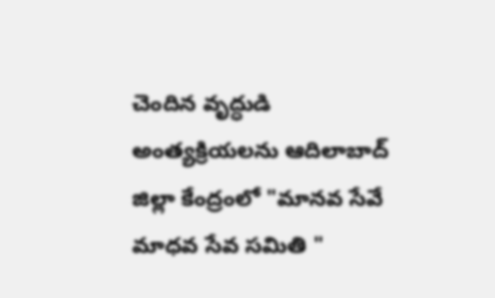చెందిన వృద్ధుడి అంత్యక్రియలను ఆదిలాబాద్ జిల్లా కేంద్రంలో "మానవ సేవే మాధవ సేవ సమితి "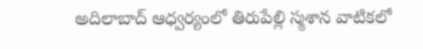అదిలాబాద్ ఆధ్వర్యంలో తిరుపేల్లి స్మశాన వాటికలో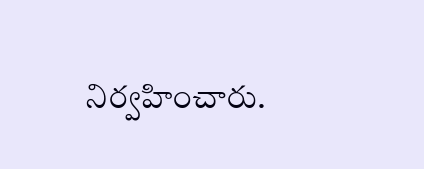నిర్వహించారు.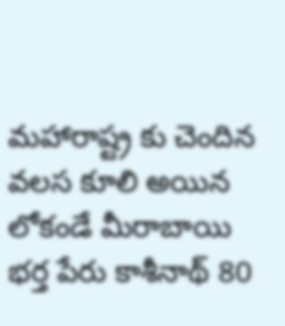మహారాష్ట్ర కు చెందిన వలస కూలి అయిన లోకండే మీరాబాయి భర్త పేరు కాశీనాథ్ 80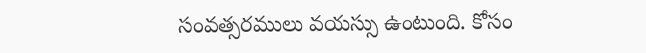సంవత్సరములు వయస్సు ఉంటుంది. కోసం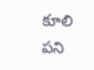కూలి పని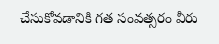చేసుకోవడానికి గత సంవత్సరం వీరు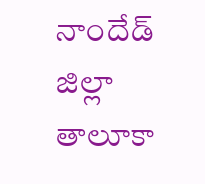నాందేడ్ జిల్లా తాలూకా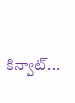కిన్వాట్...